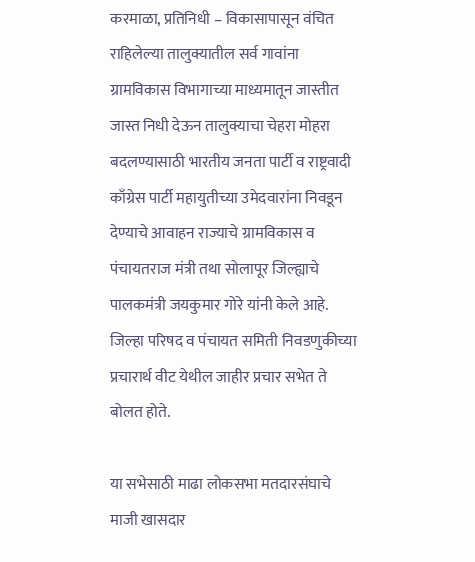करमाळा, प्रतिनिधी – विकासापासून वंचित राहिलेल्या तालुक्यातील सर्व गावांना ग्रामविकास विभागाच्या माध्यमातून जास्तीत जास्त निधी देऊन तालुक्याचा चेहरा मोहरा बदलण्यासाठी भारतीय जनता पार्टी व राष्ट्रवादी काँग्रेस पार्टी महायुतीच्या उमेदवारांना निवडून देण्याचे आवाहन राज्याचे ग्रामविकास व पंचायतराज मंत्री तथा सोलापूर जिल्ह्याचे पालकमंत्री जयकुमार गोरे यांनी केले आहे. जिल्हा परिषद व पंचायत समिती निवडणुकीच्या प्रचारार्थ वीट येथील जाहीर प्रचार सभेत ते बोलत होते.

या सभेसाठी माढा लोकसभा मतदारसंघाचे माजी खासदार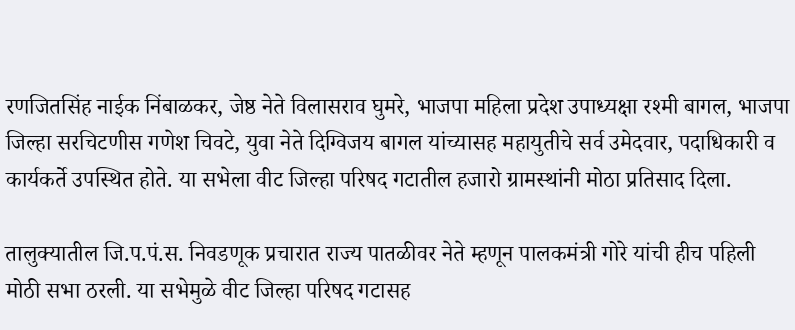रणजितसिंह नाईक निंबाळकर, जेष्ठ नेते विलासराव घुमरे, भाजपा महिला प्रदेश उपाध्यक्षा रश्मी बागल, भाजपा जिल्हा सरचिटणीस गणेश चिवटे, युवा नेते दिग्विजय बागल यांच्यासह महायुतीचे सर्व उमेदवार, पदाधिकारी व कार्यकर्ते उपस्थित होते. या सभेला वीट जिल्हा परिषद गटातील हजारो ग्रामस्थांनी मोठा प्रतिसाद दिला.

तालुक्यातील जि.प.पं.स. निवडणूक प्रचारात राज्य पातळीवर नेते म्हणून पालकमंत्री गोरे यांची हीच पहिली मोठी सभा ठरली. या सभेमुळे वीट जिल्हा परिषद गटासह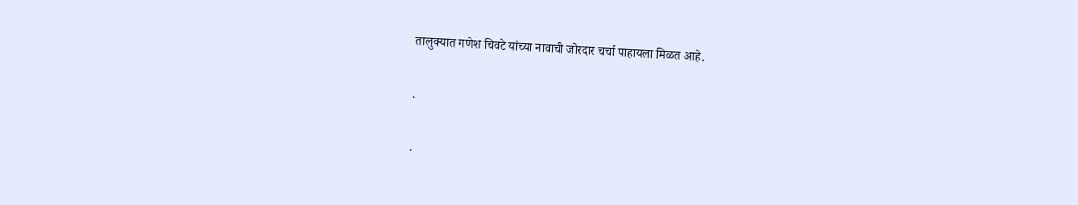तालुक्यात गणेश चिवटे यांच्या नावाची जोरदार चर्चा पाहायला मिळत आहे.

.

.